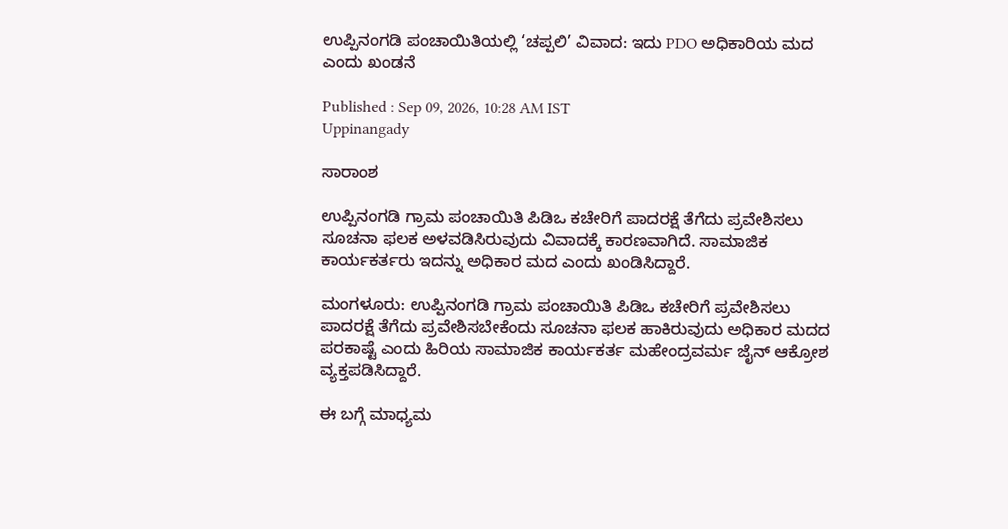ಉಪ್ಪಿನಂಗಡಿ ಪಂಚಾಯಿತಿಯಲ್ಲಿ ‘ಚಪ್ಪಲಿ’ ವಿವಾದ: ಇದು PDO ಅಧಿಕಾರಿಯ ಮದ ಎಂದು ಖಂಡನೆ

Published : Sep 09, 2026, 10:28 AM IST
Uppinangady

ಸಾರಾಂಶ

ಉಪ್ಪಿನಂಗಡಿ ಗ್ರಾಮ ಪಂಚಾಯಿತಿ ಪಿಡಿಒ ಕಚೇರಿಗೆ ಪಾದರಕ್ಷೆ ತೆಗೆದು ಪ್ರವೇಶಿಸಲು ಸೂಚನಾ ಫಲಕ ಅಳವಡಿಸಿರುವುದು ವಿವಾದಕ್ಕೆ ಕಾರಣವಾಗಿದೆ. ಸಾಮಾಜಿಕ ಕಾರ್ಯಕರ್ತರು ಇದನ್ನು ಅಧಿಕಾರ ಮದ ಎಂದು ಖಂಡಿಸಿದ್ದಾರೆ.

ಮಂಗಳೂರು: ಉಪ್ಪಿನಂಗಡಿ ಗ್ರಾಮ ಪಂಚಾಯಿತಿ ಪಿಡಿಒ ಕಚೇರಿಗೆ ಪ್ರವೇಶಿಸಲು ಪಾದರಕ್ಷೆ ತೆಗೆದು ಪ್ರವೇಶಿಸಬೇಕೆಂದು ಸೂಚನಾ ಫಲಕ ಹಾಕಿರುವುದು ಅಧಿಕಾರ ಮದದ ಪರಕಾಷ್ಟೆ ಎಂದು ಹಿರಿಯ ಸಾಮಾಜಿಕ ಕಾರ್ಯಕರ್ತ ಮಹೇಂದ್ರವರ್ಮ ಜೈನ್ ಆಕ್ರೋಶ ವ್ಯಕ್ತಪಡಿಸಿದ್ದಾರೆ.

ಈ ಬಗ್ಗೆ ಮಾಧ್ಯಮ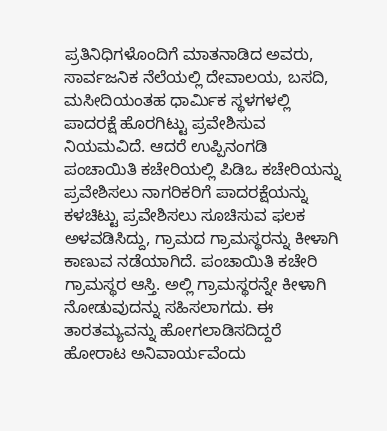ಪ್ರತಿನಿಧಿಗಳೊಂದಿಗೆ ಮಾತನಾಡಿದ ಅವರು, ಸಾರ್ವಜನಿಕ ನೆಲೆಯಲ್ಲಿ ದೇವಾಲಯ, ಬಸದಿ, ಮಸೀದಿಯಂತಹ ಧಾರ್ಮಿಕ ಸ್ಥಳಗಳಲ್ಲಿ ಪಾದರಕ್ಷೆ ಹೊರಗಿಟ್ಟು ಪ್ರವೇಶಿಸುವ ನಿಯಮವಿದೆ. ಆದರೆ ಉಪ್ಪಿನಂಗಡಿ ಪಂಚಾಯಿತಿ ಕಚೇರಿಯಲ್ಲಿ ಪಿಡಿಒ ಕಚೇರಿಯನ್ನು ಪ್ರವೇಶಿಸಲು ನಾಗರಿಕರಿಗೆ ಪಾದರಕ್ಷೆಯನ್ನು ಕಳಚಿಟ್ಟು ಪ್ರವೇಶಿಸಲು ಸೂಚಿಸುವ ಫಲಕ ಅಳವಡಿಸಿದ್ದು, ಗ್ರಾಮದ ಗ್ರಾಮಸ್ಥರನ್ನು ಕೀಳಾಗಿ ಕಾಣುವ ನಡೆಯಾಗಿದೆ. ಪಂಚಾಯಿತಿ ಕಚೇರಿ ಗ್ರಾಮಸ್ಥರ ಆಸ್ತಿ. ಅಲ್ಲಿ ಗ್ರಾಮಸ್ಥರನ್ನೇ ಕೀಳಾಗಿ ನೋಡುವುದನ್ನು ಸಹಿಸಲಾಗದು. ಈ ತಾರತಮ್ಯವನ್ನು ಹೋಗಲಾಡಿಸದಿದ್ದರೆ ಹೋರಾಟ ಅನಿವಾರ್ಯವೆಂದು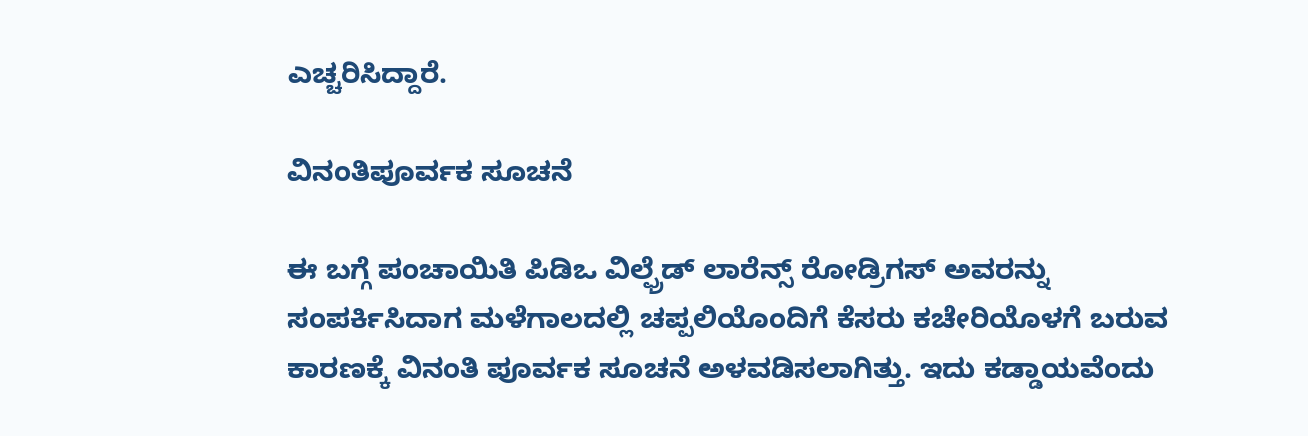ಎಚ್ಚರಿಸಿದ್ದಾರೆ.

ವಿನಂತಿಪೂರ್ವಕ ಸೂಚನೆ

ಈ ಬಗ್ಗೆ ಪಂಚಾಯಿತಿ ಪಿಡಿಒ ವಿಲ್ಫ್ರೆಡ್‌ ಲಾರೆನ್ಸ್ ರೋಡ್ರಿಗಸ್ ಅವರನ್ನು ಸಂಪರ್ಕಿಸಿದಾಗ ಮಳೆಗಾಲದಲ್ಲಿ ಚಪ್ಪಲಿಯೊಂದಿಗೆ ಕೆಸರು ಕಚೇರಿಯೊಳಗೆ ಬರುವ ಕಾರಣಕ್ಕೆ ವಿನಂತಿ ಪೂರ್ವಕ ಸೂಚನೆ ಅಳವಡಿಸಲಾಗಿತ್ತು. ಇದು ಕಡ್ಡಾಯವೆಂದು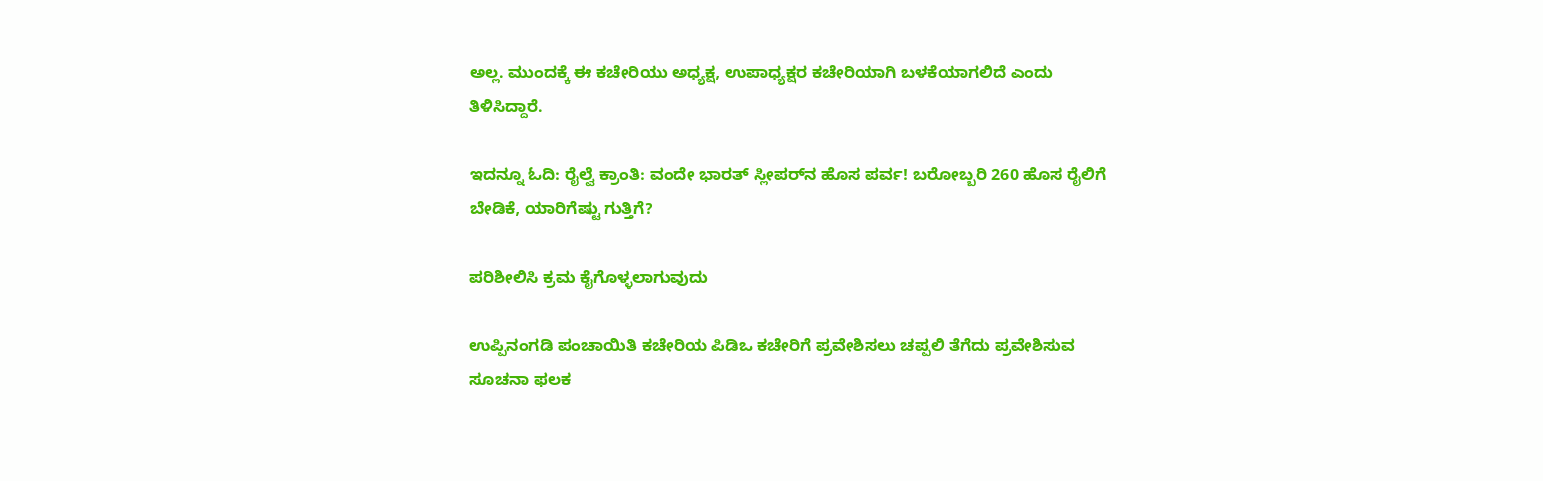ಅಲ್ಲ. ಮುಂದಕ್ಕೆ ಈ ಕಚೇರಿಯು ಅಧ್ಯಕ್ಷ, ಉಪಾಧ್ಯಕ್ಷರ ಕಚೇರಿಯಾಗಿ ಬಳಕೆಯಾಗಲಿದೆ ಎಂದು ತಿಳಿಸಿದ್ದಾರೆ.

ಇದನ್ನೂ ಓದಿ: ರೈಲ್ವೆ ಕ್ರಾಂತಿ: ವಂದೇ ಭಾರತ್ ಸ್ಲೀಪರ್‌ನ ಹೊಸ ಪರ್ವ! ಬರೋಬ್ಬರಿ 260 ಹೊಸ ರೈಲಿಗೆ ಬೇಡಿಕೆ, ಯಾರಿಗೆಷ್ಟು ಗುತ್ತಿಗೆ?

ಪರಿಶೀಲಿಸಿ ಕ್ರಮ ಕೈಗೊಳ್ಳಲಾಗುವುದು

ಉಪ್ಪಿನಂಗಡಿ ಪಂಚಾಯಿತಿ ಕಚೇರಿಯ ಪಿಡಿಒ ಕಚೇರಿಗೆ ಪ್ರವೇಶಿಸಲು ಚಪ್ಪಲಿ ತೆಗೆದು ಪ್ರವೇಶಿಸುವ ಸೂಚನಾ ಫಲಕ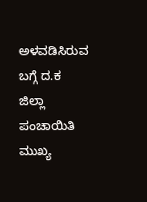ಅಳವಡಿಸಿರುವ ಬಗ್ಗೆ ದ.ಕ ಜಿಲ್ಲಾ ಪಂಚಾಯಿತಿ ಮುಖ್ಯ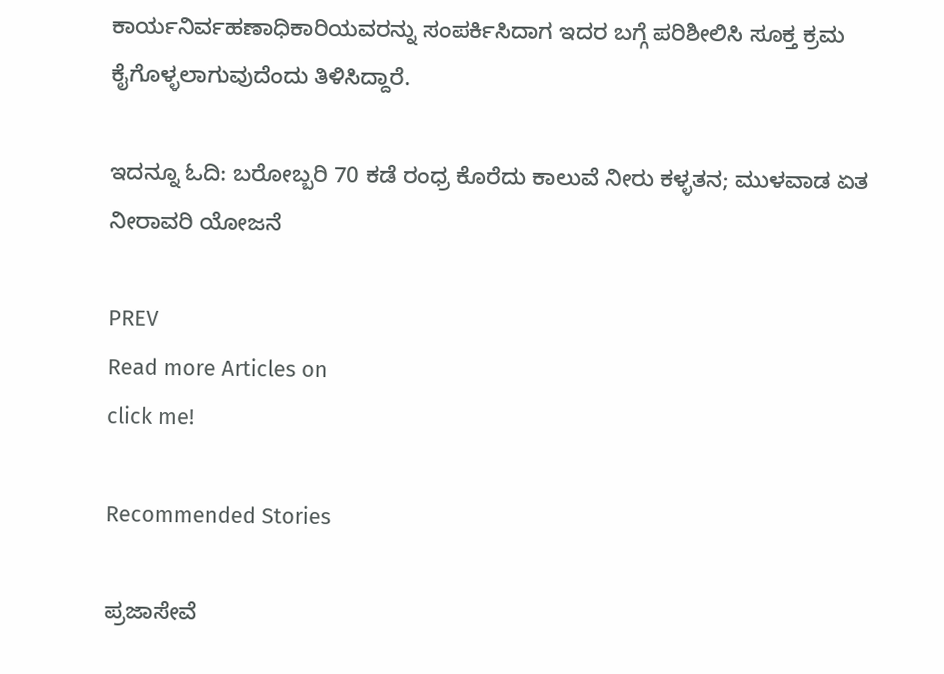ಕಾರ್ಯನಿರ್ವಹಣಾಧಿಕಾರಿಯವರನ್ನು ಸಂಪರ್ಕಿಸಿದಾಗ ಇದರ ಬಗ್ಗೆ ಪರಿಶೀಲಿಸಿ ಸೂಕ್ತ ಕ್ರಮ ಕೈಗೊಳ್ಳಲಾಗುವುದೆಂದು ತಿಳಿಸಿದ್ದಾರೆ.

ಇದನ್ನೂ ಓದಿ: ಬರೋಬ್ಬರಿ 70 ಕಡೆ ರಂಧ್ರ ಕೊರೆದು ಕಾಲುವೆ ನೀರು ಕಳ್ಳತನ; ಮುಳವಾಡ ಏತ ನೀರಾವರಿ ಯೋಜನೆ

PREV
Read more Articles on
click me!

Recommended Stories

ಪ್ರಜಾಸೇವೆ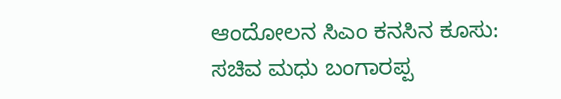ಆಂದೋಲನ ಸಿಎಂ ಕನಸಿನ ಕೂಸು: ಸಚಿವ ಮಧು ಬಂಗಾರಪ್ಪ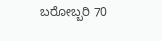ಬರೋಬ್ಬರಿ 70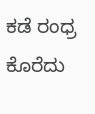ಕಡೆ ರಂಧ್ರ ಕೊರೆದು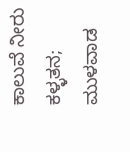ಕಾಲುವೆ ನೀರು ಕಳ್ಳತನ; ಮುಳವಾಡ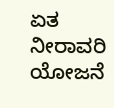ಏತ ನೀರಾವರಿ ಯೋಜನೆ